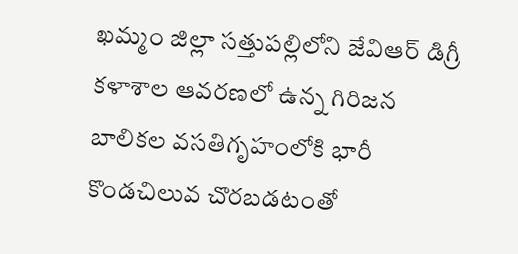ఖమ్మం జిల్లా సత్తుపల్లిలోని జేవిఆర్ డిగ్రీ కళాశాల ఆవరణలో ఉన్న గిరిజన బాలికల వసతిగృహంలోకి భారీ కొండచిలువ చొరబడటంతో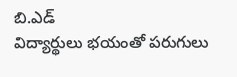బి.ఎడ్
విద్యార్థులు భయంతో పరుగులు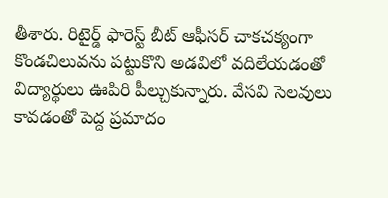తీశారు. రిటైర్డ్ ఫారెస్ట్ బీట్ ఆఫీసర్ చాకచక్యంగా కొండచిలువను పట్టుకొని అడవిలో వదిలేయడంతో
విద్యార్థులు ఊపిరి పీల్చుకున్నారు. వేసవి సెలవులు కావడంతో పెద్ద ప్రమాదం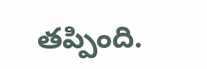తప్పింది.